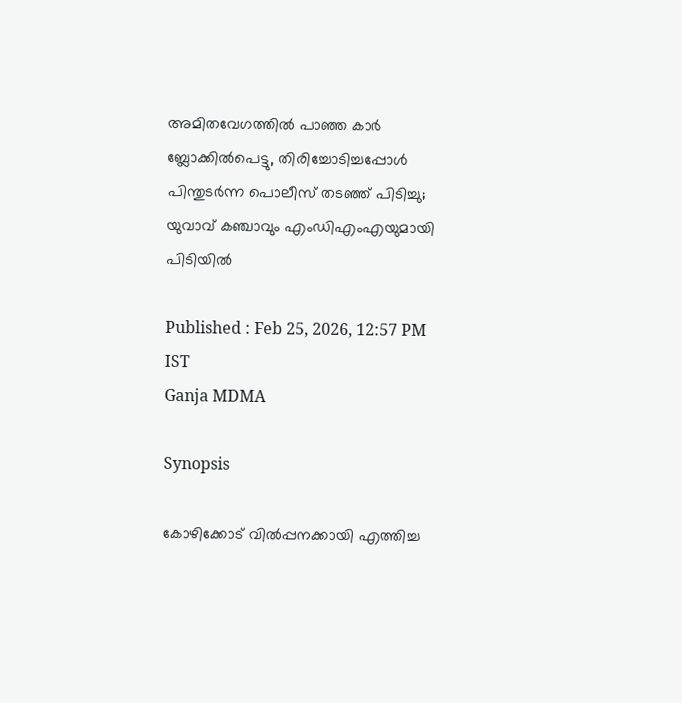അമിതവേഗത്തിൽ പാഞ്ഞ കാർ ബ്ലോക്കിൽപെട്ടു, തിരിച്ചോടിച്ചപ്പോൾ പിന്തുടർന്ന പൊലീസ് തടഞ്ഞ് പിടിച്ചു; യുവാവ് കഞ്ചാവും എംഡിഎംഎയുമായി പിടിയിൽ

Published : Feb 25, 2026, 12:57 PM IST
Ganja MDMA

Synopsis

കോഴിക്കോട് വിൽപ്പനക്കായി എത്തിച്ച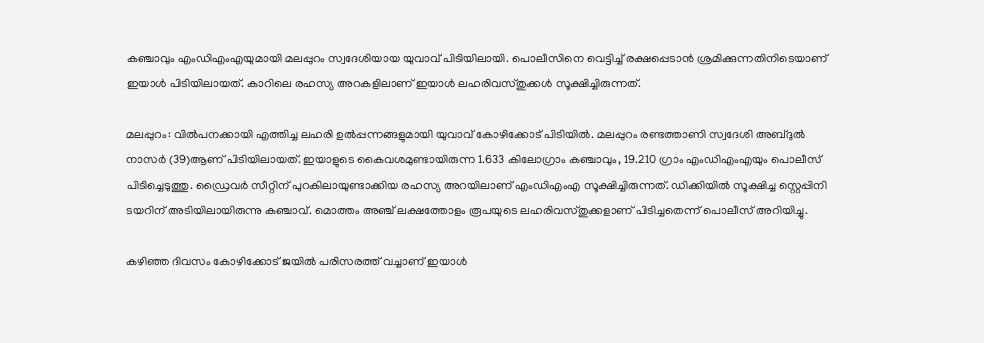കഞ്ചാവും എംഡിഎംഎയുമായി മലപ്പുറം സ്വദേശിയായ യുവാവ് പിടിയിലായി. പൊലീസിനെ വെട്ടിച്ച് രക്ഷപ്പെടാൻ ശ്രമിക്കുന്നതിനിടെയാണ് ഇയാൾ പിടിയിലായത്. കാറിലെ രഹസ്യ അറകളിലാണ് ഇയാൾ ലഹരിവസ്തുക്കൾ സൂക്ഷിച്ചിരുന്നത്.

മലപ്പുറം: വില്‍പനക്കായി എത്തിച്ച ലഹരി ഉൽപ്പന്നങ്ങളുമായി യുവാവ് കോഴിക്കോട് പിടിയിൽ. മലപ്പുറം രണ്ടത്താണി സ്വദേശി അബ്ദുല്‍ നാസര്‍ (39)ആണ് പിടിയിലായത്. ഇയാളുടെ കൈവശമുണ്ടായിരുന്ന 1.633 കിലോഗ്രാം കഞ്ചാവും, 19.210 ഗ്രാം എംഡിഎംഎയും പൊലീസ് പിടിച്ചെടുത്തു. ഡ്രൈവർ സീറ്റിന് പുറകിലായുണ്ടാക്കിയ രഹസ്യ അറയിലാണ് എംഡിഎംഎ സൂക്ഷിച്ചിരുന്നത്. ഡിക്കിയിൽ സൂക്ഷിച്ച സ്റ്റെപ്പിനി ടയറിന് അടിയിലായിരുന്നു കഞ്ചാവ്. മൊത്തം അഞ്ച് ലക്ഷത്തോളം രൂപയുടെ ലഹരിവസ്തുക്കളാണ് പിടിച്ചതെന്ന് പൊലീസ് അറിയിച്ചു.

കഴിഞ്ഞ ദിവസം കോഴിക്കോട് ജയില്‍ പരിസരത്ത് വച്ചാണ് ഇയാൾ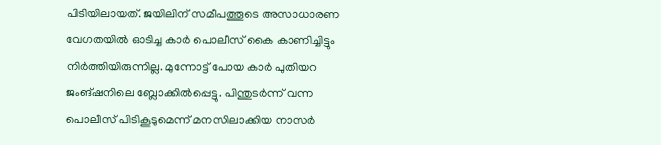പിടിയിലായത്. ജയിലിന് സമീപത്തൂടെ അസാധാരണ വേഗതയില്‍ ഓടിച്ച കാർ പൊലീസ് കൈ കാണിച്ചിട്ടും നിർത്തിയിരുന്നില്ല. മുന്നോട്ട് പോയ കാർ പുതിയറ ജംങ്ഷനിലെ ബ്ലോക്കില്‍പ്പെട്ടു. പിന്തുടർന്ന് വന്ന പൊലീസ് പിടികൂടുമെന്ന് മനസിലാക്കിയ നാസർ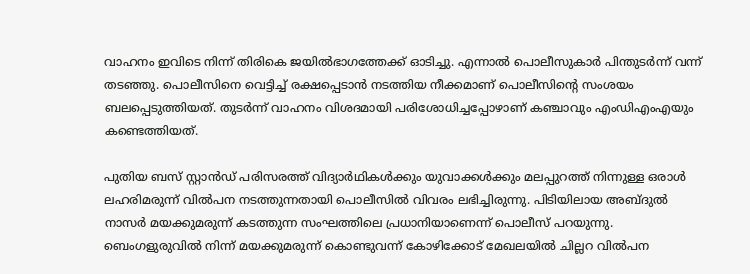വാഹനം ഇവിടെ നിന്ന് തിരികെ ജയിൽഭാഗത്തേക്ക് ഓടിച്ചു. എന്നാൽ പൊലീസുകാർ പിന്തുടർന്ന് വന്ന് തടഞ്ഞു. പൊലീസിനെ വെട്ടിച്ച് രക്ഷപ്പെടാൻ നടത്തിയ നീക്കമാണ് പൊലീസിൻ്റെ സംശയം ബലപ്പെടുത്തിയത്. തുടർന്ന് വാഹനം വിശദമായി പരിശോധിച്ചപ്പോഴാണ് കഞ്ചാവും എംഡിഎംഎയും കണ്ടെത്തിയത്.

പുതിയ ബസ് സ്റ്റാന്‍ഡ് പരിസരത്ത് വിദ്യാര്‍ഥികള്‍ക്കും യുവാക്കള്‍ക്കും മലപ്പുറത്ത് നിന്നുള്ള ഒരാള്‍ ലഹരിമരുന്ന് വില്‍പന നടത്തുന്നതായി പൊലീസില്‍ വിവരം ലഭിച്ചിരുന്നു. പിടിയിലായ അബ്ദുല്‍ നാസര്‍ മയക്കുമരുന്ന് കടത്തുന്ന സംഘത്തിലെ പ്രധാനിയാണെന്ന് പൊലീസ് പറയുന്നു. ബെംഗളുരുവില്‍ നിന്ന് മയക്കുമരുന്ന് കൊണ്ടുവന്ന് കോഴിക്കോട് മേഖലയിൽ ചില്ലറ വില്‍പന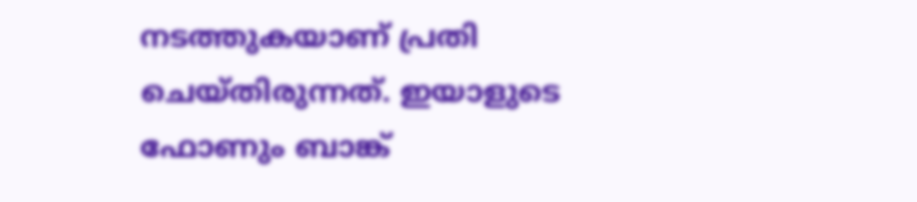നടത്തുകയാണ് പ്രതി ചെയ്തിരുന്നത്. ഇയാളുടെ ഫോണും ബാങ്ക്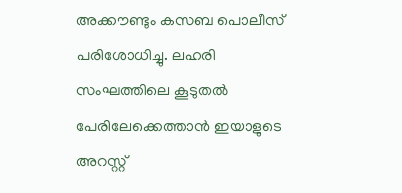അക്കൗണ്ടും കസബ പൊലീസ് പരിശോധിച്ചു. ലഹരി സംഘത്തിലെ കൂടുതൽ പേരിലേക്കെത്താൻ ഇയാളുടെ അറസ്റ്റ്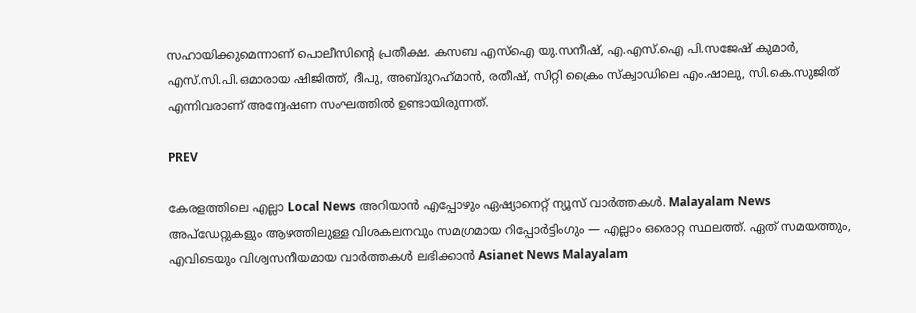സഹായിക്കുമെന്നാണ് പൊലീസിൻ്റെ പ്രതീക്ഷ. കസബ എസ്ഐ യു.സനീഷ്, എ.എസ്.ഐ പി.സജേഷ് കുമാര്‍, എസ്.സി.പി.ഒമാരായ ഷിജിത്ത്, ദീപു, അബ്ദുറഹ്‌മാന്‍, രതീഷ്, സിറ്റി ക്രൈം സ്‌ക്വാഡിലെ എം.ഷാലു, സി.കെ.സുജിത് എന്നിവരാണ് അന്വേഷണ സംഘത്തില്‍ ഉണ്ടായിരുന്നത്.

PREV

കേരളത്തിലെ എല്ലാ Local News അറിയാൻ എപ്പോഴും ഏഷ്യാനെറ്റ് ന്യൂസ് വാർത്തകൾ. Malayalam News  അപ്‌ഡേറ്റുകളും ആഴത്തിലുള്ള വിശകലനവും സമഗ്രമായ റിപ്പോർട്ടിംഗും — എല്ലാം ഒരൊറ്റ സ്ഥലത്ത്. ഏത് സമയത്തും, എവിടെയും വിശ്വസനീയമായ വാർത്തകൾ ലഭിക്കാൻ Asianet News Malayalam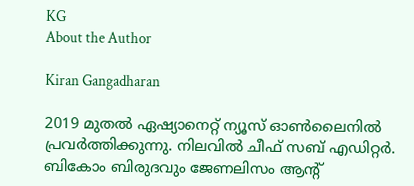KG
About the Author

Kiran Gangadharan

2019 മുതല്‍ ഏഷ്യാനെറ്റ് ന്യൂസ് ഓണ്‍ലൈനില്‍ പ്രവര്‍ത്തിക്കുന്നു. നിലവില്‍ ചീഫ് സബ് എഡിറ്റർ. ബികോം ബിരുദവും ജേണലിസം ആൻ്റ്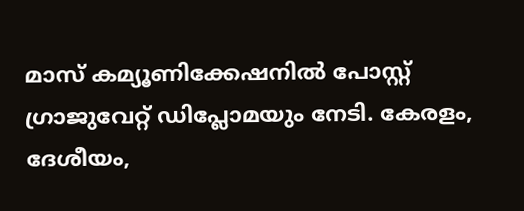മാസ് കമ്യൂണിക്കേഷനിൽ പോസ്റ്റ് ഗ്രാജുവേറ്റ് ഡിപ്ലോമയും നേടി. കേരളം, ദേശീയം,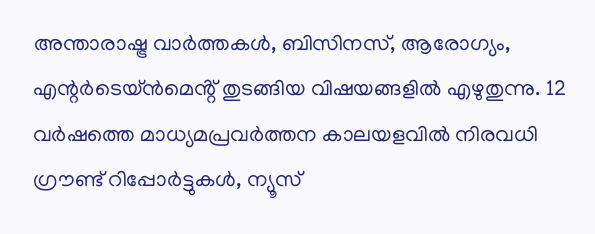അന്താരാഷ്ട്ര വാര്‍ത്തകള്‍, ബിസിനസ്, ആരോഗ്യം, എന്റർടെയ്ൻമെൻ്റ് തുടങ്ങിയ വിഷയങ്ങളില്‍ എഴുതുന്നു. 12 വര്‍ഷത്തെ മാധ്യമപ്രവര്‍ത്തന കാലയളവില്‍ നിരവധി ഗ്രൗണ്ട് റിപ്പോര്‍ട്ടുകള്‍, ന്യൂസ്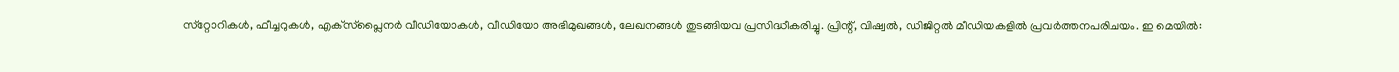സ്‌റ്റോറികള്‍, ഫീച്ചറുകള്‍, എക്‌സ്‌പ്ലൈന‍ർ വീഡിയോകൾ, വീഡിയോ അഭിമുഖങ്ങള്‍, ലേഖനങ്ങള്‍ തുടങ്ങിയവ പ്രസിദ്ധീകരിച്ചു. പ്രിന്റ്, വിഷ്വല്‍, ഡിജിറ്റല്‍ മീഡിയകളില്‍ പ്രവര്‍ത്തനപരിചയം. ഇ മെയില്‍: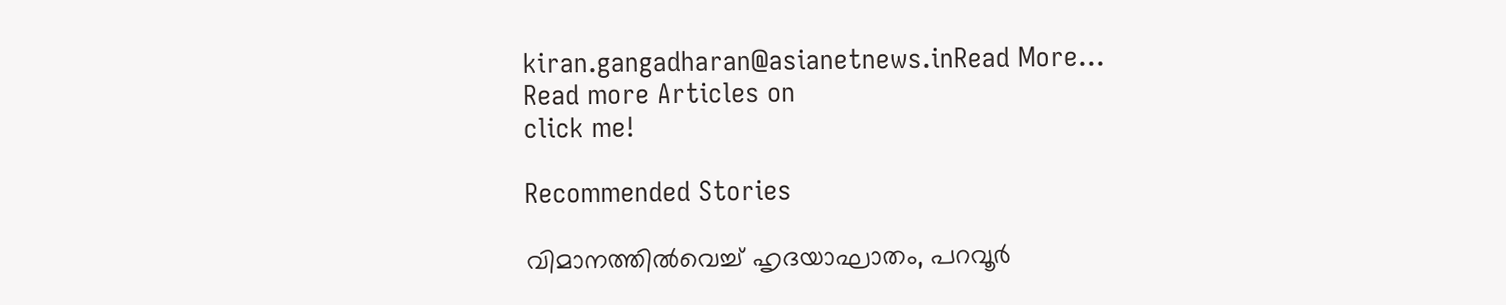kiran.gangadharan@asianetnews.inRead More...
Read more Articles on
click me!

Recommended Stories

വിമാനത്തിൽവെച്ച് ഹൃദയാഘാതം, പറവൂർ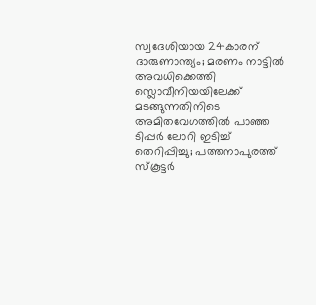സ്വദേശിയായ 24കാരന് ദാരുണാന്ത്യം; മരണം നാട്ടിൽ അവധിക്കെത്തി സ്ലൊവീനിയയിലേക്ക് മടങ്ങുന്നതിനിടെ
അമിതവേഗത്തിൽ പാഞ്ഞ ടിപ്പർ ലോറി ഇടിച്ച് തെറിപ്പിച്ചു; പത്തനാപുരത്ത് സ്‌കൂട്ടർ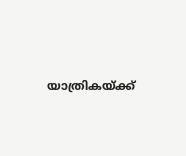യാത്രികയ്ക്ക്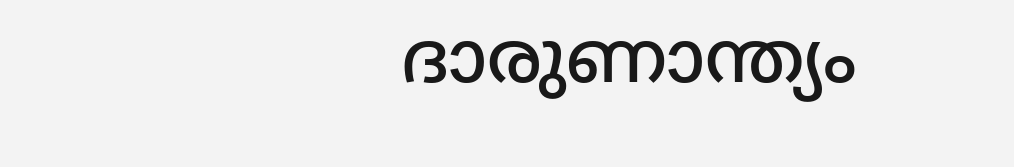ദാരുണാന്ത്യം